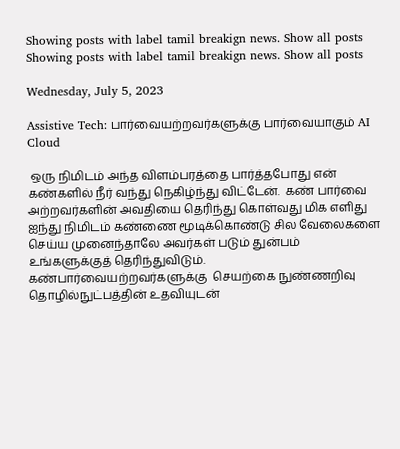Showing posts with label tamil breakign news. Show all posts
Showing posts with label tamil breakign news. Show all posts

Wednesday, July 5, 2023

Assistive Tech: பார்வையற்றவர்களுக்கு பார்வையாகும் AI Cloud

 ஒரு நிமிடம் அந்த விளம்பரத்தை பார்த்தபோது என் கண்களில் நீர் வந்து நெகிழ்ந்து விட்டேன்.  கண் பார்வை அற்றவர்களின் அவதியை தெரிந்து கொள்வது மிக எளிது ஐந்து நிமிடம் கண்ணை மூடிக்கொண்டு சில வேலைகளை செய்ய முனைந்தாலே அவர்கள் படும் துன்பம் உங்களுக்குத் தெரிந்துவிடும்.  கண்பார்வையற்றவர்களுக்கு  செயற்கை நுண்ணறிவு தொழில்நுட்பத்தின் உதவியுடன்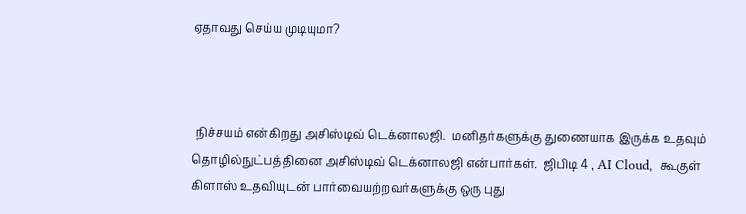ஏதாவது செய்ய முடியுமா?



 நிச்சயம் என்கிறது அசிஸ்டிவ் டெக்னாலஜி.  மனிதர்களுக்கு துணையாக இருக்க உதவும் தொழில்நுட்பத்தினை அசிஸ்டிவ் டெக்னாலஜி என்பார்கள்.  ஜிபிடி 4 , AI Cloud,  கூகுள் கிளாஸ் உதவியுடன் பார்வையற்றவர்களுக்கு ஒரு புது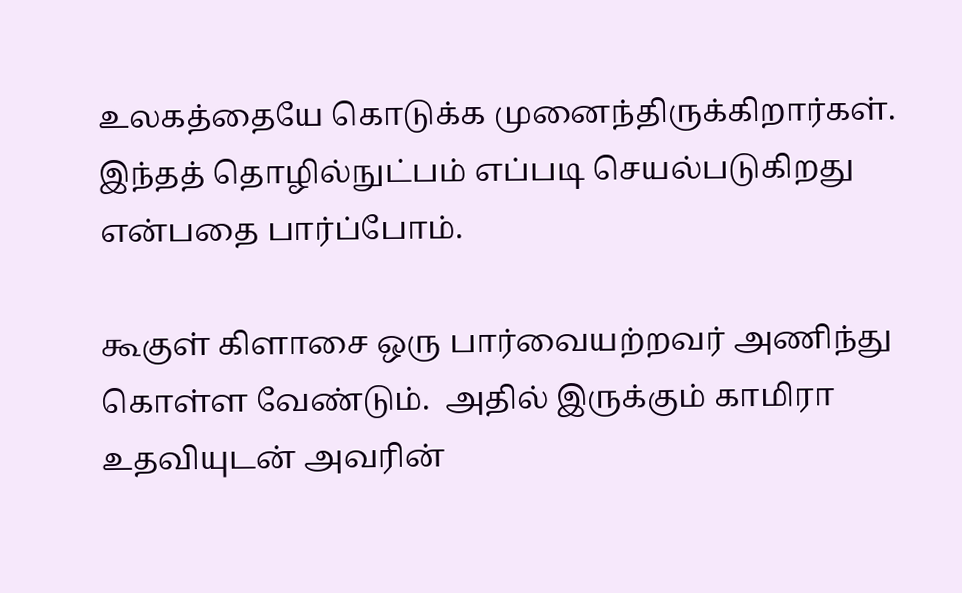உலகத்தையே கொடுக்க முனைந்திருக்கிறார்கள்.  இந்தத் தொழில்நுட்பம் எப்படி செயல்படுகிறது என்பதை பார்ப்போம்.

கூகுள் கிளாசை ஒரு பார்வையற்றவர் அணிந்து கொள்ள வேண்டும்.  அதில் இருக்கும் காமிரா உதவியுடன் அவரின்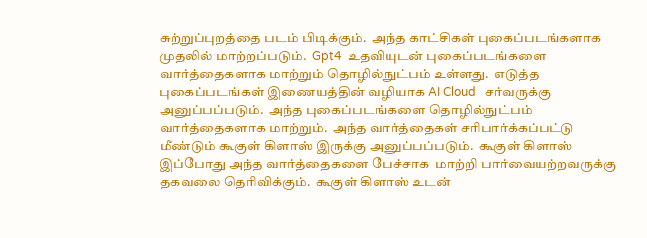சுற்றுப்புறத்தை படம் பிடிக்கும்.  அந்த காட்சிகள் புகைப்படங்களாக முதலில் மாற்றப்படும்.  Gpt4  உதவியுடன் புகைப்படங்களை வார்த்தைகளாக மாற்றும் தொழில்நுட்பம் உள்ளது.  எடுத்த புகைப்படங்கள் இணையத்தின் வழியாக AI Cloud   சர்வருக்கு அனுப்பப்படும்.  அந்த புகைப்படங்களை தொழில்நுட்பம் வார்த்தைகளாக மாற்றும்.  அந்த வார்த்தைகள் சரிபார்க்கப்பட்டு மீண்டும் கூகுள் கிளாஸ் இருக்கு அனுப்பப்படும்.  கூகுள் கிளாஸ் இப்போது அந்த வார்த்தைகளை பேச்சாக  மாற்றி பார்வையற்றவருக்கு தகவலை தெரிவிக்கும்.  கூகுள் கிளாஸ் உடன்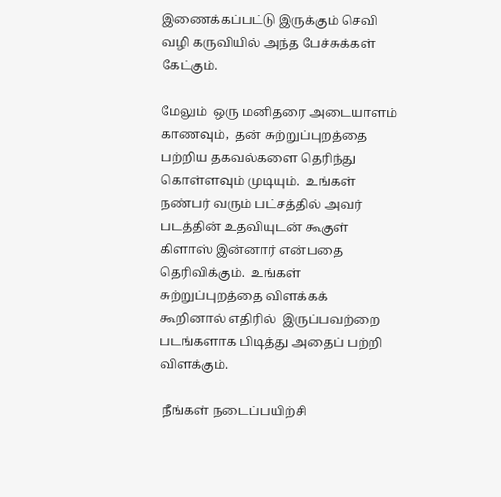இணைக்கப்பட்டு இருக்கும் செவி வழி கருவியில் அந்த பேச்சுக்கள் கேட்கும்.

மேலும்  ஒரு மனிதரை அடையாளம் காணவும்,  தன் சுற்றுப்புறத்தை பற்றிய தகவல்களை தெரிந்து கொள்ளவும் முடியும்.  உங்கள் நண்பர் வரும் பட்சத்தில் அவர் படத்தின் உதவியுடன் கூகுள் கிளாஸ் இன்னார் என்பதை தெரிவிக்கும்.  உங்கள் சுற்றுப்புறத்தை விளக்கக் கூறினால் எதிரில்  இருப்பவற்றை படங்களாக பிடித்து அதைப் பற்றி விளக்கும்.

 நீங்கள் நடைப்பயிற்சி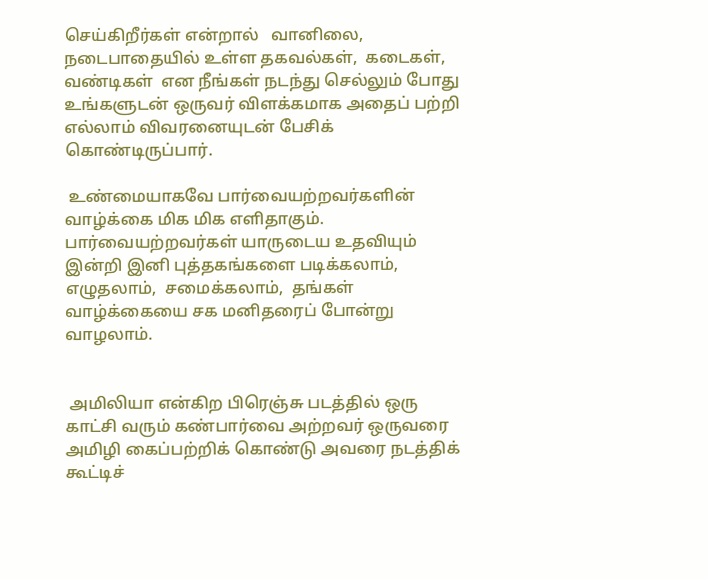செய்கிறீர்கள் என்றால்   வானிலை,  நடைபாதையில் உள்ள தகவல்கள்,  கடைகள்,  வண்டிகள்  என நீங்கள் நடந்து செல்லும் போது உங்களுடன் ஒருவர் விளக்கமாக அதைப் பற்றி எல்லாம் விவரனையுடன் பேசிக் கொண்டிருப்பார்.

 உண்மையாகவே பார்வையற்றவர்களின் வாழ்க்கை மிக மிக எளிதாகும்.  பார்வையற்றவர்கள் யாருடைய உதவியும் இன்றி இனி புத்தகங்களை படிக்கலாம்,  எழுதலாம்,  சமைக்கலாம்,  தங்கள் வாழ்க்கையை சக மனிதரைப் போன்று வாழலாம்.


 அமிலியா என்கிற பிரெஞ்சு படத்தில் ஒரு காட்சி வரும் கண்பார்வை அற்றவர் ஒருவரை அமிழி கைப்பற்றிக் கொண்டு அவரை நடத்திக் கூட்டிச்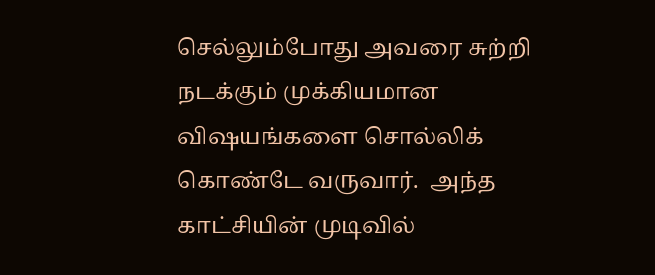செல்லும்போது அவரை சுற்றி நடக்கும் முக்கியமான விஷயங்களை சொல்லிக் கொண்டே வருவார்.  அந்த காட்சியின் முடிவில்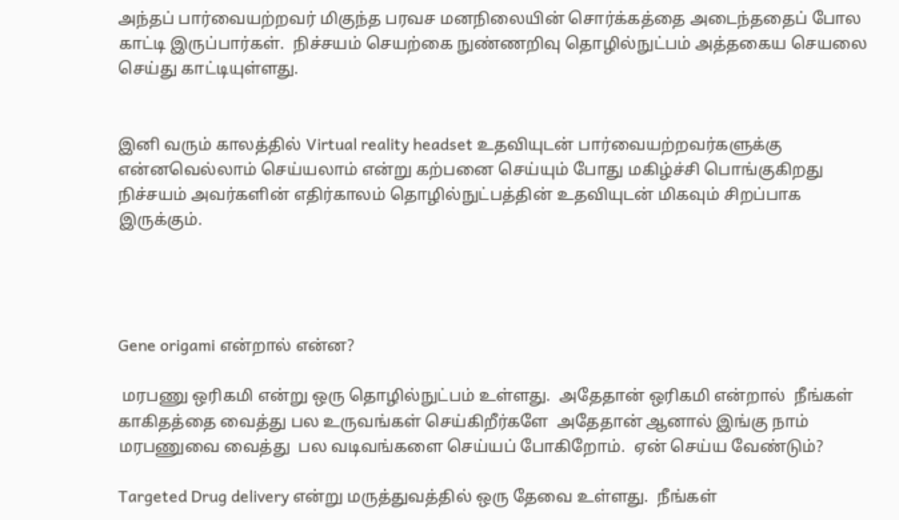அந்தப் பார்வையற்றவர் மிகுந்த பரவச மனநிலையின் சொர்க்கத்தை அடைந்ததைப் போல காட்டி இருப்பார்கள்.  நிச்சயம் செயற்கை நுண்ணறிவு தொழில்நுட்பம் அத்தகைய செயலை செய்து காட்டியுள்ளது.


இனி வரும் காலத்தில் Virtual reality headset உதவியுடன் பார்வையற்றவர்களுக்கு என்னவெல்லாம் செய்யலாம் என்று கற்பனை செய்யும் போது மகிழ்ச்சி பொங்குகிறது நிச்சயம் அவர்களின் எதிர்காலம் தொழில்நுட்பத்தின் உதவியுடன் மிகவும் சிறப்பாக இருக்கும்.




Gene origami என்றால் என்ன?

 மரபணு ஒரிகமி என்று ஒரு தொழில்நுட்பம் உள்ளது.  அதேதான் ஒரிகமி என்றால்  நீங்கள் காகிதத்தை வைத்து பல உருவங்கள் செய்கிறீர்களே  அதேதான் ஆனால் இங்கு நாம் மரபணுவை வைத்து  பல வடிவங்களை செய்யப் போகிறோம்.  ஏன் செய்ய வேண்டும்?

Targeted Drug delivery என்று மருத்துவத்தில் ஒரு தேவை உள்ளது.  நீங்கள்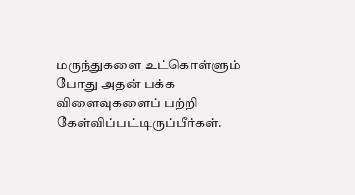மருந்துகளை உட்கொள்ளும் போது அதன் பக்க விளைவுகளைப் பற்றி கேள்விப்பட்டிருப்பீர்கள்.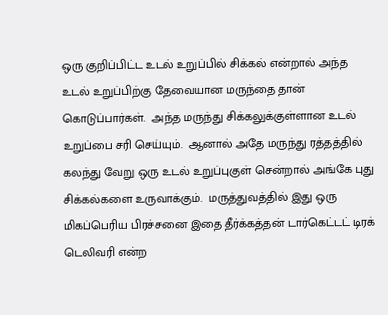ஒரு குறிப்பிட்ட உடல் உறுப்பில் சிக்கல் என்றால் அந்த உடல் உறுப்பிற்கு தேவையான மருந்தை தான் கொடுப்பார்கள்.  அந்த மருந்து சிக்கலுக்குள்ளான உடல் உறுப்பை சரி செய்யும்.  ஆனால் அதே மருந்து ரத்தத்தில் கலந்து வேறு ஒரு உடல் உறுப்புகுள் சென்றால் அங்கே புது சிக்கல்களை உருவாக்கும்.  மருத்துவத்தில் இது ஒரு மிகப்பெரிய பிரச்சனை இதை தீர்க்கத்தன் டார்கெட்டட் டிரக் டெலிவரி என்ற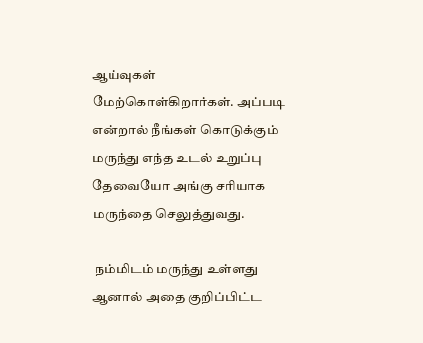ஆய்வுகள் மேற்கொள்கிறார்கள். அப்படி என்றால் நீங்கள் கொடுக்கும் மருந்து எந்த உடல் உறுப்பு தேவையோ அங்கு சரியாக மருந்தை செலுத்துவது.

 நம்மிடம் மருந்து உள்ளது ஆனால் அதை குறிப்பிட்ட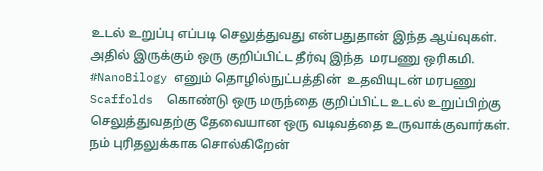உடல் உறுப்பு எப்படி செலுத்துவது என்பதுதான் இந்த ஆய்வுகள்.  அதில் இருக்கும் ஒரு குறிப்பிட்ட தீர்வு இந்த  மரபணு ஒரிகமி. #NanoBilogy எனும் தொழில்நுட்பத்தின்  உதவியுடன் மரபணு Scaffolds  கொண்டு ஒரு மருந்தை குறிப்பிட்ட உடல் உறுப்பிற்கு செலுத்துவதற்கு தேவையான ஒரு வடிவத்தை உருவாக்குவார்கள்.  நம் புரிதலுக்காக சொல்கிறேன்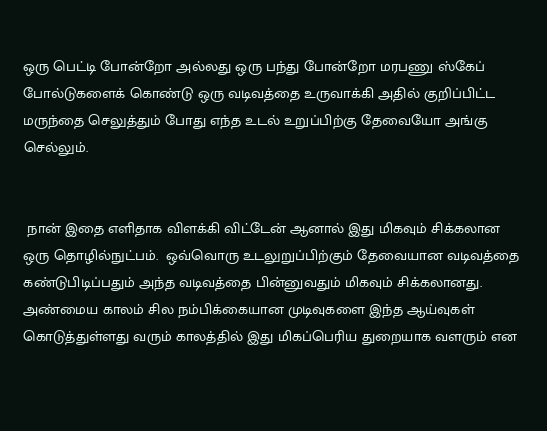ஒரு பெட்டி போன்றோ அல்லது ஒரு பந்து போன்றோ மரபணு ஸ்கேப் போல்டுகளைக் கொண்டு ஒரு வடிவத்தை உருவாக்கி அதில் குறிப்பிட்ட மருந்தை செலுத்தும் போது எந்த உடல் உறுப்பிற்கு தேவையோ அங்கு செல்லும்.


 நான் இதை எளிதாக விளக்கி விட்டேன் ஆனால் இது மிகவும் சிக்கலான ஒரு தொழில்நுட்பம்.  ஒவ்வொரு உடலுறுப்பிற்கும் தேவையான வடிவத்தை கண்டுபிடிப்பதும் அந்த வடிவத்தை பின்னுவதும் மிகவும் சிக்கலானது.  அண்மைய காலம் சில நம்பிக்கையான முடிவுகளை இந்த ஆய்வுகள் கொடுத்துள்ளது வரும் காலத்தில் இது மிகப்பெரிய துறையாக வளரும் என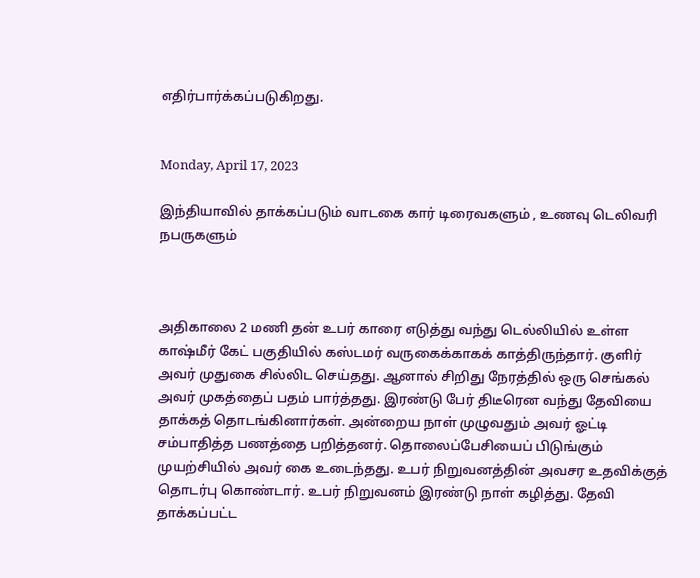எதிர்பார்க்கப்படுகிறது.


Monday, April 17, 2023

இந்தியாவில் தாக்கப்படும் வாடகை கார் டிரைவகளும் , உணவு டெலிவரி நபருகளும்



அதிகாலை 2 மணி தன் உபர் காரை எடுத்து வந்து டெல்லியில் உள்ள காஷ்மீர் கேட் பகுதியில் கஸ்டமர் வருகைக்காகக் காத்திருந்தார். குளிர் அவர் முதுகை சில்லிட செய்தது. ஆனால் சிறிது நேரத்தில் ஒரு செங்கல் அவர் முகத்தைப் பதம் பார்த்தது. இரண்டு பேர் திடீரென வந்து தேவியை தாக்கத் தொடங்கினார்கள். அன்றைய நாள் முழுவதும் அவர் ஓட்டி சம்பாதித்த பணத்தை பறித்தனர். தொலைப்பேசியைப் பிடுங்கும் முயற்சியில் அவர் கை உடைந்தது. உபர் நிறுவனத்தின் அவசர உதவிக்குத் தொடர்பு கொண்டார். உபர் நிறுவனம் இரண்டு நாள் கழித்து. தேவி தாக்கப்பட்ட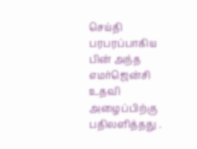செய்தி பரபரப்பாகிய பின் அந்த எமர்ஜென்சி உதவி அழைப்பிற்கு பதிலளித்தது .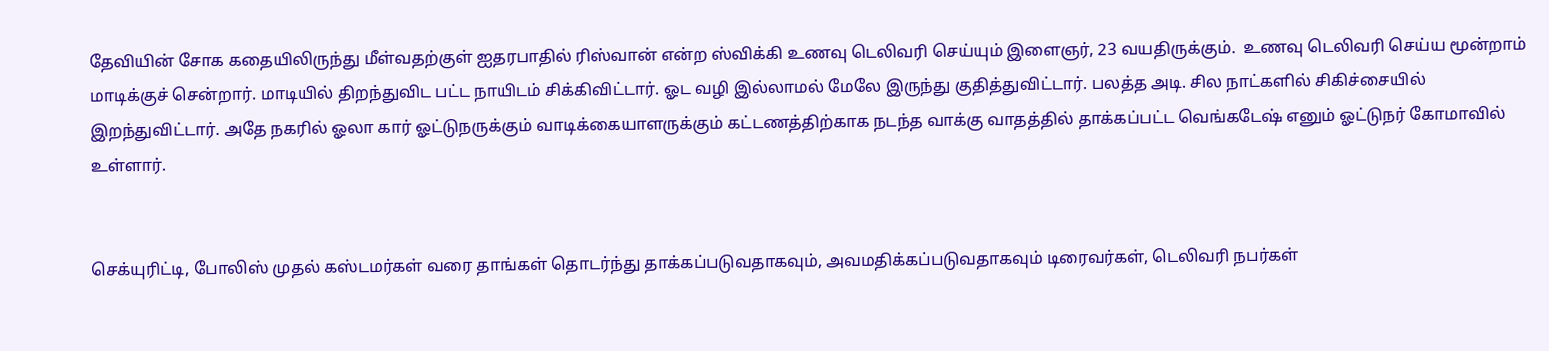தேவியின் சோக கதையிலிருந்து மீள்வதற்குள் ஐதரபாதில் ரிஸ்வான் என்ற ஸ்விக்கி உணவு டெலிவரி செய்யும் இளைஞர், 23 வயதிருக்கும்.  உணவு டெலிவரி செய்ய மூன்றாம் மாடிக்குச் சென்றார். மாடியில் திறந்துவிட பட்ட நாயிடம் சிக்கிவிட்டார். ஓட வழி இல்லாமல் மேலே இருந்து குதித்துவிட்டார். பலத்த அடி. சில நாட்களில் சிகிச்சையில் இறந்துவிட்டார். அதே நகரில் ஓலா கார் ஓட்டுநருக்கும் வாடிக்கையாளருக்கும் கட்டணத்திற்காக நடந்த வாக்கு வாதத்தில் தாக்கப்பட்ட வெங்கடேஷ் எனும் ஓட்டுநர் கோமாவில் உள்ளார்.


செக்யுரிட்டி, போலிஸ் முதல் கஸ்டமர்கள் வரை தாங்கள் தொடர்ந்து தாக்கப்படுவதாகவும், அவமதிக்கப்படுவதாகவும் டிரைவர்கள், டெலிவரி நபர்கள்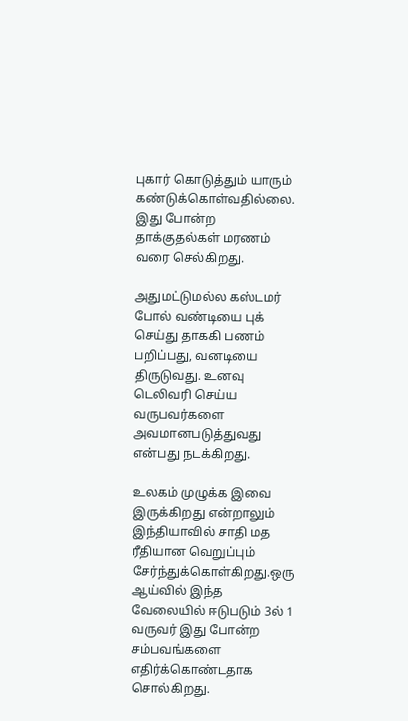புகார் கொடுத்தும் யாரும் கண்டுக்கொள்வதில்லை. இது போன்ற தாக்குதல்கள் மரணம் வரை செல்கிறது.

அதுமட்டுமல்ல கஸ்டமர் போல் வண்டியை புக் செய்து தாககி பணம் பறிப்பது, வனடியை திருடுவது. உனவு டெலிவரி செய்ய வருபவர்களை அவமானபடுத்துவது என்பது நடக்கிறது.

உலகம் முழுக்க இவை இருக்கிறது என்றாலும் இந்தியாவில் சாதி மத ரீதியான வெறுப்பும் சேர்ந்துக்கொள்கிறது.ஒரு ஆய்வில் இந்த வேலையில் ஈடுபடும் 3ல் 1 வருவர் இது போன்ற சம்பவங்களை எதிர்க்கொண்டதாக சொல்கிறது.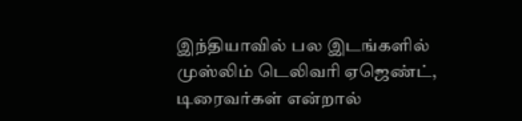இந்தியாவில் பல இடங்களில் முஸ்லிம் டெலிவரி ஏஜெண்ட், டிரைவர்கள் என்றால்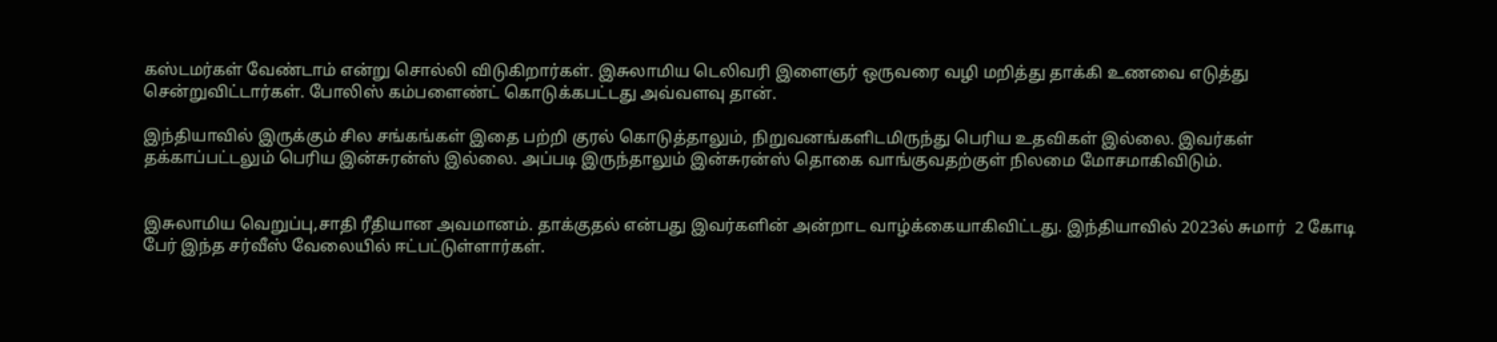கஸ்டமர்கள் வேண்டாம் என்று சொல்லி விடுகிறார்கள். இசுலாமிய டெலிவரி இளைஞர் ஒருவரை வழி மறித்து தாக்கி உணவை எடுத்து சென்றுவிட்டார்கள். போலிஸ் கம்பளைண்ட் கொடுக்கபட்டது அவ்வளவு தான்.

இந்தியாவில் இருக்கும் சில சங்கங்கள் இதை பற்றி குரல் கொடுத்தாலும், நிறுவனங்களிடமிருந்து பெரிய உதவிகள் இல்லை. இவர்கள் தக்காப்பட்டலும் பெரிய இன்சுரன்ஸ் இல்லை. அப்படி இருந்தாலும் இன்சுரன்ஸ் தொகை வாங்குவதற்குள் நிலமை மோசமாகிவிடும்.


இசுலாமிய வெறுப்பு,சாதி ரீதியான அவமானம். தாக்குதல் என்பது இவர்களின் அன்றாட வாழ்க்கையாகிவிட்டது. இந்தியாவில் 2023ல் சுமார்  2 கோடி பேர் இந்த சர்வீஸ் வேலையில் ஈட்பட்டுள்ளார்கள்.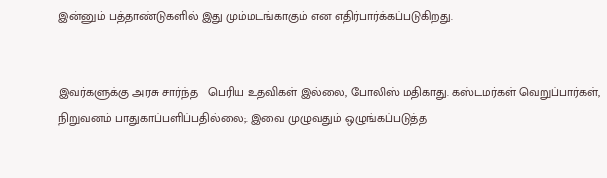இன்னும் பத்தாண்டுகளில் இது மும்மடங்காகும் என எதிர்பார்க்கப்படுகிறது.


இவர்களுக்கு அரசு சார்ந்த   பெரிய உதவிகள் இல்லை, போலிஸ் மதிகாது. கஸ்டமர்கள் வெறுப்பார்கள், நிறுவனம் பாதுகாப்பளிப்பதில்லை;. இவை முழுவதும் ஒழுங்கப்படுத்த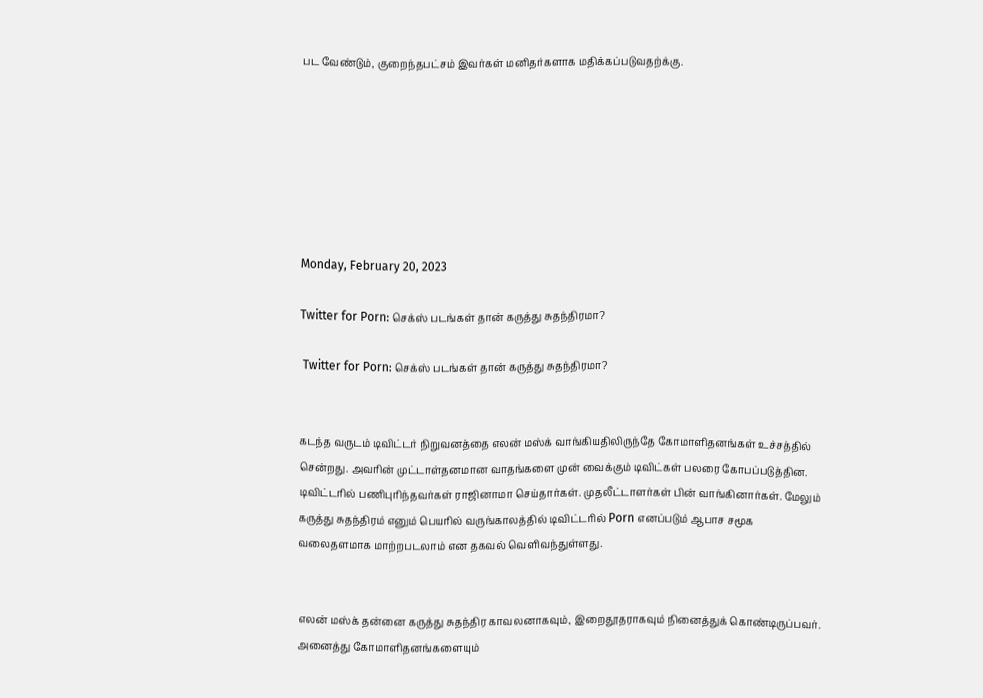பட வேண்டும், குறைந்தபட்சம் இவர்கள் மனிதர்களாக மதிக்கப்படுவதற்க்கு.







Monday, February 20, 2023

Twitter for Porn: செக்ஸ் படங்கள் தான் கருத்து சுதந்திரமா?

 Twitter for Porn: செக்ஸ் படங்கள் தான் கருத்து சுதந்திரமா?


கடந்த வருடம் டிவிட்டர் நிறுவனத்தை எலன் மஸ்க் வாங்கியதிலிருந்தே கோமாளிதனங்கள் உச்சத்தில் சென்றது. அவரின் முட்டாள்தனமான வாதங்களை முன் வைக்கும் டிவிட்கள் பலரை கோபப்படுத்தின. டிவிட்டரில் பணிபுரிந்தவர்கள் ராஜினாமா செய்தார்கள். முதலீட்டாளர்கள் பின் வாங்கினார்கள். மேலும் கருத்து சுதந்திரம் எனும் பெயரில் வருங்காலத்தில் டிவிட்டரில் Porn எனப்படும் ஆபாச சமூக வலைதளமாக மாற்றபடலாம் என தகவல் வெளிவந்துள்ளது.


எலன் மஸ்க் தன்னை கருத்து சுதந்திர காவலனாகவும், இறைதூதராகவும் நினைத்துக் கொண்டிருப்பவர். அனைத்து கோமாளிதனங்களையும்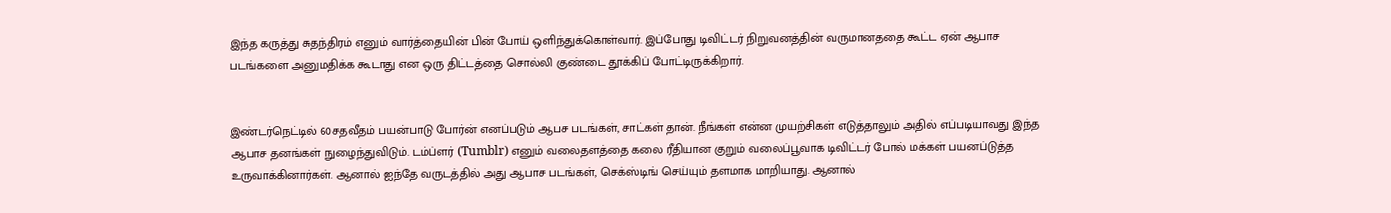இந்த கருத்து சுதந்திரம் எனும் வார்த்தையின் பின் போய் ஒளிந்துக்கொள்வார். இப்போது டிவிட்டர் நிறுவனத்தின் வருமானததை கூட்ட ஏன் ஆபாச படங்களை அனுமதிக்க கூடாது என ஒரு திட்டத்தை சொல்லி குண்டை தூக்கிப் போட்டிருக்கிறார்.


இண்டர்நெட்டில் 60சதவீதம் பயன்பாடு போர்ன் எனப்படும் ஆபச படங்கள், சாட்கள் தான். நீங்கள் என்ன முயற்சிகள் எடுத்தாலும் அதில் எப்படியாவது இந்த ஆபாச தனங்கள் நுழைந்துவிடும். டம்ப்ளர் (Tumblr) எனும் வலைதளத்தை கலை ரீதியான குறும் வலைப்பூவாக டிவிட்டர் போல் மக்கள் பயனப்டுத்த உருவாக்கினார்கள். ஆனால் ஐந்தே வருடத்தில் அது ஆபாச படங்கள், செக்ஸ்டிங் செய்யும் தளமாக மாறியாது. ஆனால்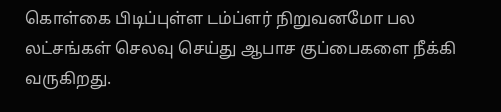கொள்கை பிடிப்புள்ள டம்ப்ளர் நிறுவனமோ பல லட்சங்கள் செலவு செய்து ஆபாச குப்பைகளை நீக்கி வருகிறது.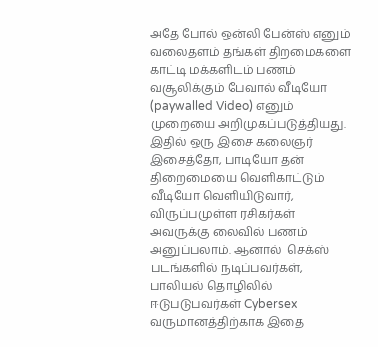அதே போல் ஒன்லி பேன்ஸ் எனும் வலைதளம் தங்கள் திறமைகளை காட்டி மக்களிடம் பணம் வசூலிக்கும் பேவால் வீடியோ (paywalled Video) எனும் முறையை அறிமுகப்படுத்தியது. இதில் ஒரு இசை கலைஞர் இசைத்தோ, பாடியோ தன் திறைமையை வெளிகாட்டும் வீடியோ வெளியிடுவார், விருப்பமுள்ள ரசிகர்கள் அவருக்கு லைவில் பணம் அனுப்பலாம். ஆனால்  செக்ஸ் படங்களில் நடிப்பவர்கள், பாலியல் தொழிலில் ஈடுபடுபவர்கள் Cybersex வருமானத்திற்காக இதை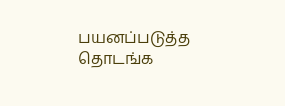பயனப்படுத்த தொடங்க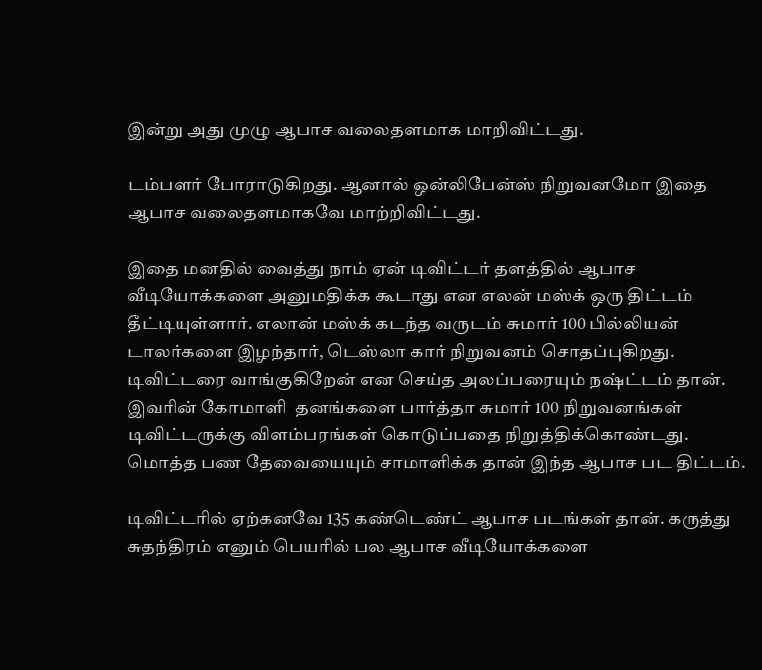இன்று அது முழு ஆபாச வலைதளமாக மாறிவிட்டது.

டம்பளர் போராடுகிறது. ஆனால் ஒன்லிபேன்ஸ் நிறுவனமோ இதை ஆபாச வலைதளமாகவே மாற்றிவிட்டது.

இதை மனதில் வைத்து நாம் ஏன் டிவிட்டர் தளத்தில் ஆபாச வீடியோக்களை அனுமதிக்க கூடாது என எலன் மஸ்க் ஒரு திட்டம் தீட்டியுள்ளார். எலான் மஸ்க் கடந்த வருடம் சுமார் 100 பில்லியன் டாலர்களை இழந்தார், டெஸ்லா கார் நிறுவனம் சொதப்புகிறது. டிவிட்டரை வாங்குகிறேன் என செய்த அலப்பரையும் நஷ்ட்டம் தான்.   இவரின் கோமாளி  தனங்களை பார்த்தா சுமார் 100 நிறுவனங்கள் டிவிட்டருக்கு விளம்பரங்கள் கொடுப்பதை நிறுத்திக்கொண்டது. மொத்த பண தேவையையும் சாமாளிக்க தான் இந்த ஆபாச பட திட்டம்.

டிவிட்டரில் ஏற்கனவே 135 கண்டெண்ட் ஆபாச படங்கள் தான். கருத்து சுதந்திரம் எனும் பெயரில் பல ஆபாச வீடியோக்களை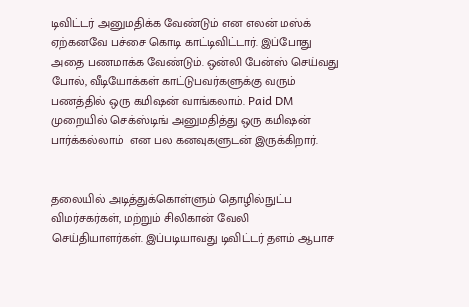டிவிட்டர் அனுமதிக்க வேண்டும் என எலன் மஸ்க் ஏற்கனவே பச்சை கொடி காட்டிவிட்டார். இப்போது அதை பணமாக்க வேண்டும். ஒன்லி பேன்ஸ் செய்வது போல், வீடியோக்கள் காட்டுபவர்களுக்கு வரும் பணத்தில் ஒரு கமிஷன் வாங்கலாம். Paid DM முறையில் செக்ஸ்டிங் அனுமதித்து ஒரு கமிஷன் பார்க்கல்லாம்  என பல கனவுகளுடன் இருக்கிறார்.


தலையில் அடித்துக்கொள்ளும் தொழில்நுட்ப விமர்சகர்கள், மற்றும் சிலிகான் வேலி செய்தியாளர்கள். இப்படியாவது டிவிட்டர் தளம் ஆபாச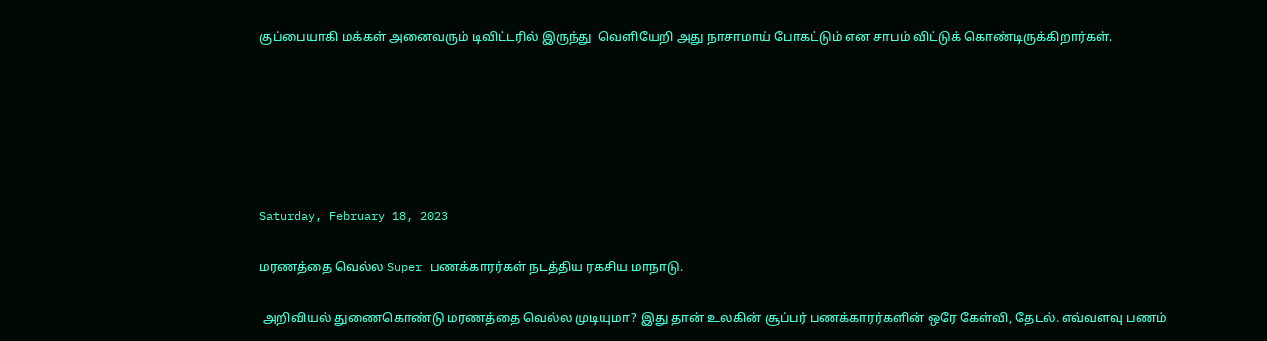குப்பையாகி மக்கள் அனைவரும் டிவிட்டரில் இருந்து  வெளியேறி அது நாசாமாய் போகட்டும் என சாபம் விட்டுக் கொண்டிருக்கிறார்கள்.






Saturday, February 18, 2023

மரணத்தை வெல்ல Super பணக்காரர்கள் நடத்திய ரகசிய மாநாடு.

 அறிவியல் துணைகொண்டு மரணத்தை வெல்ல முடியுமா? இது தான் உலகின் சூப்பர் பணக்காரர்களின் ஒரே கேள்வி, தேடல். எவ்வளவு பணம்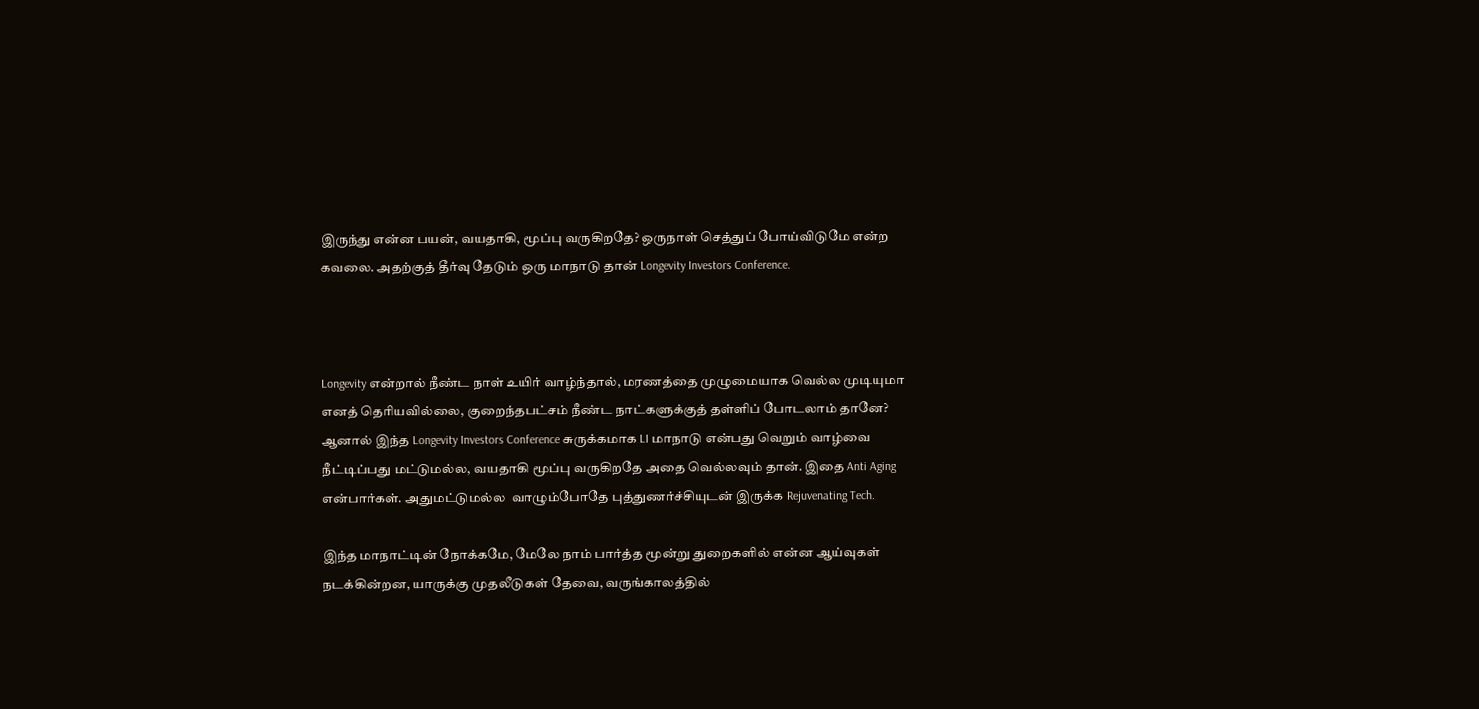இருந்து என்ன பயன், வயதாகி, மூப்பு வருகிறதே? ஒருநாள் செத்துப் போய்விடுமே என்ற கவலை. அதற்குத் தீர்வு தேடும் ஒரு மாநாடு தான் Longevity Investors Conference.



Longevity என்றால் நீண்ட நாள் உயிர் வாழ்ந்தால், மரணத்தை முழுமையாக வெல்ல முடியுமா எனத் தெரியவில்லை, குறைந்தபட்சம் நீண்ட நாட்களுக்குத் தள்ளிப் போடலாம் தானே? ஆனால் இந்த Longevity Investors Conference சுருக்கமாக LI மாநாடு என்பது வெறும் வாழ்வை நீட்டிப்பது மட்டுமல்ல, வயதாகி மூப்பு வருகிறதே அதை வெல்லவும் தான். இதை Anti Aging என்பார்கள். அதுமட்டுமல்ல  வாழும்போதே புத்துணர்ச்சியுடன் இருக்க Rejuvenating Tech.

இந்த மாநாட்டின் நோக்கமே, மேலே நாம் பார்த்த மூன்று துறைகளில் என்ன ஆய்வுகள் நடக்கின்றன, யாருக்கு முதலீடுகள் தேவை, வருங்காலத்தில்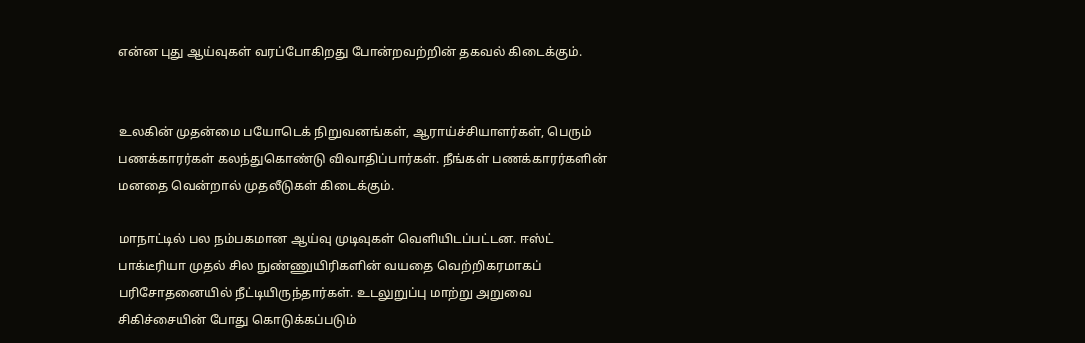என்ன புது ஆய்வுகள் வரப்போகிறது போன்றவற்றின் தகவல் கிடைக்கும்.


உலகின் முதன்மை பயோடெக் நிறுவனங்கள், ஆராய்ச்சியாளர்கள், பெரும் பணக்காரர்கள் கலந்துகொண்டு விவாதிப்பார்கள். நீங்கள் பணக்காரர்களின் மனதை வென்றால் முதலீடுகள் கிடைக்கும்.

மாநாட்டில் பல நம்பகமான ஆய்வு முடிவுகள் வெளியிடப்பட்டன. ஈஸ்ட் பாக்டீரியா முதல் சில நுண்ணுயிரிகளின் வயதை வெற்றிகரமாகப் பரிசோதனையில் நீட்டியிருந்தார்கள். உடலுறுப்பு மாற்று அறுவை சிகிச்சையின் போது கொடுக்கப்படும்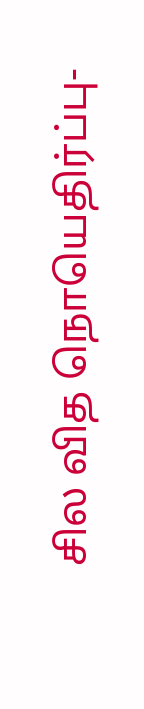சில வித நொயெதிர்ப்பு-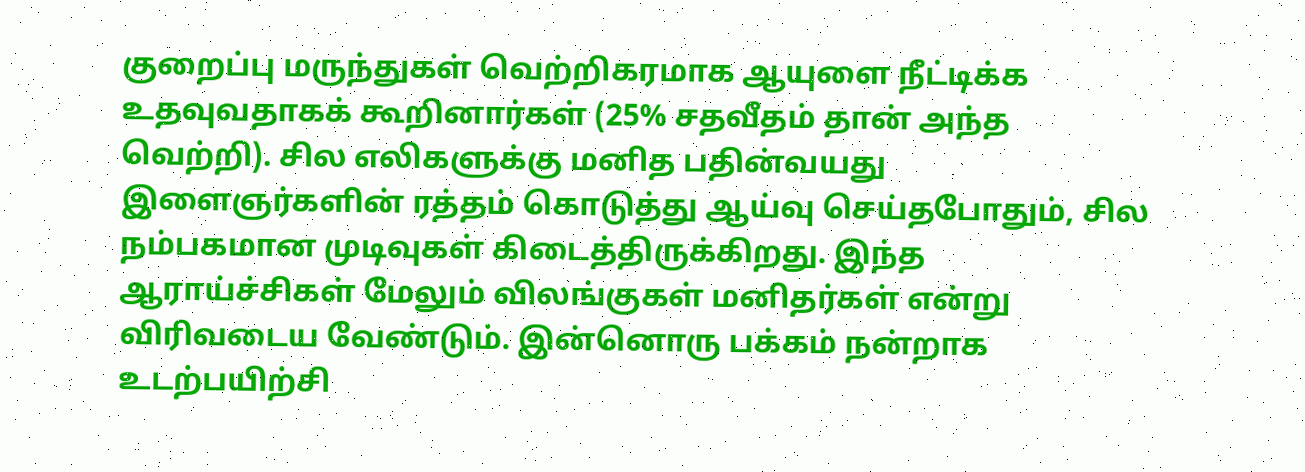குறைப்பு மருந்துகள் வெற்றிகரமாக ஆயுளை நீட்டிக்க உதவுவதாகக் கூறினார்கள் (25% சதவீதம் தான் அந்த வெற்றி). சில எலிகளுக்கு மனித பதின்வயது இளைஞர்களின் ரத்தம் கொடுத்து ஆய்வு செய்தபோதும், சில நம்பகமான முடிவுகள் கிடைத்திருக்கிறது. இந்த ஆராய்ச்சிகள் மேலும் விலங்குகள் மனிதர்கள் என்று விரிவடைய வேண்டும். இன்னொரு பக்கம் நன்றாக உடற்பயிற்சி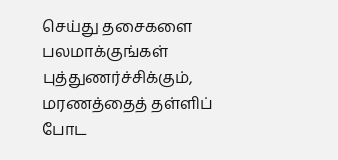செய்து தசைகளை பலமாக்குங்கள் புத்துணர்ச்சிக்கும், மரணத்தைத் தள்ளிப் போட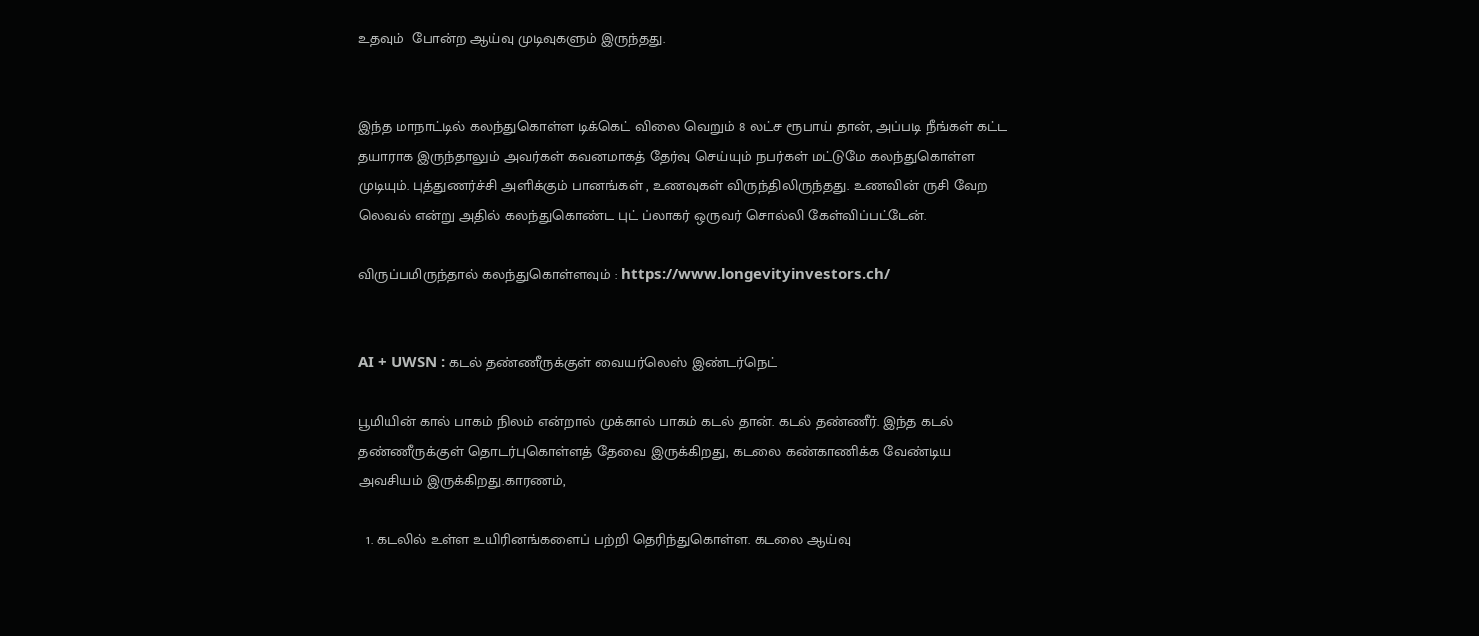உதவும்  போன்ற ஆய்வு முடிவுகளும் இருந்தது.


இந்த மாநாட்டில் கலந்துகொள்ள டிக்கெட் விலை வெறும் 8 லட்ச ரூபாய் தான், அப்படி நீங்கள் கட்ட தயாராக இருந்தாலும் அவர்கள் கவனமாகத் தேர்வு செய்யும் நபர்கள் மட்டுமே கலந்துகொள்ள முடியும். புத்துணர்ச்சி அளிக்கும் பானங்கள் , உணவுகள் விருந்திலிருந்தது. உணவின் ருசி வேற லெவல் என்று அதில் கலந்துகொண்ட புட் ப்லாகர் ஒருவர் சொல்லி கேள்விப்பட்டேன்.

விருப்பமிருந்தால் கலந்துகொள்ளவும் : https://www.longevityinvestors.ch/


AI + UWSN : கடல் தண்ணீருக்குள் வையர்லெஸ் இண்டர்நெட்

பூமியின் கால் பாகம் நிலம் என்றால் முக்கால் பாகம் கடல் தான். கடல் தண்ணீர். இந்த கடல் தண்ணீருக்குள் தொடர்புகொள்ளத் தேவை இருக்கிறது, கடலை கண்காணிக்க வேண்டிய அவசியம் இருக்கிறது.காரணம்,

  1. கடலில் உள்ள உயிரினங்களைப் பற்றி தெரிந்துகொள்ள. கடலை ஆய்வு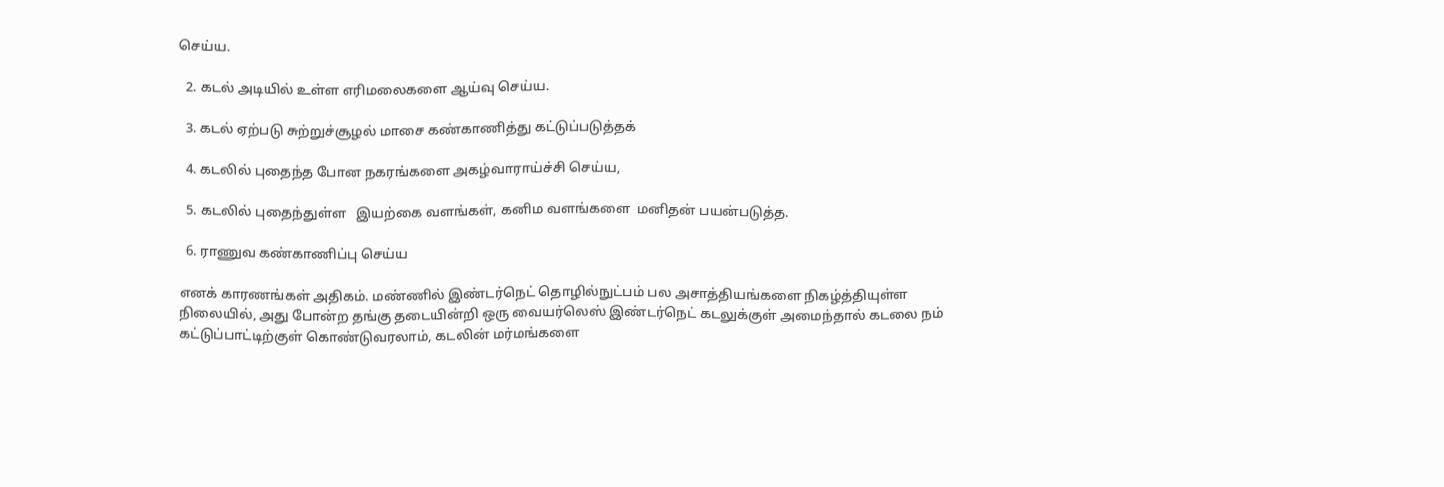செய்ய.

  2. கடல் அடியில் உள்ள எரிமலைகளை ஆய்வு செய்ய.

  3. கடல் ஏற்படு சுற்றுச்சூழல் மாசை கண்காணித்து கட்டுப்படுத்தக்

  4. கடலில் புதைந்த போன நகரங்களை அகழ்வாராய்ச்சி செய்ய,

  5. கடலில் புதைந்துள்ள   இயற்கை வளங்கள், கனிம வளங்களை  மனிதன் பயன்படுத்த.

  6. ராணுவ கண்காணிப்பு செய்ய

எனக் காரணங்கள் அதிகம். மண்ணில் இண்டர்நெட் தொழில்நுட்பம் பல அசாத்தியங்களை நிகழ்த்தியுள்ள நிலையில், அது போன்ற தங்கு தடையின்றி ஒரு வையர்லெஸ் இண்டர்நெட் கடலுக்குள் அமைந்தால் கடலை நம் கட்டுப்பாட்டிற்குள் கொண்டுவரலாம், கடலின் மர்மங்களை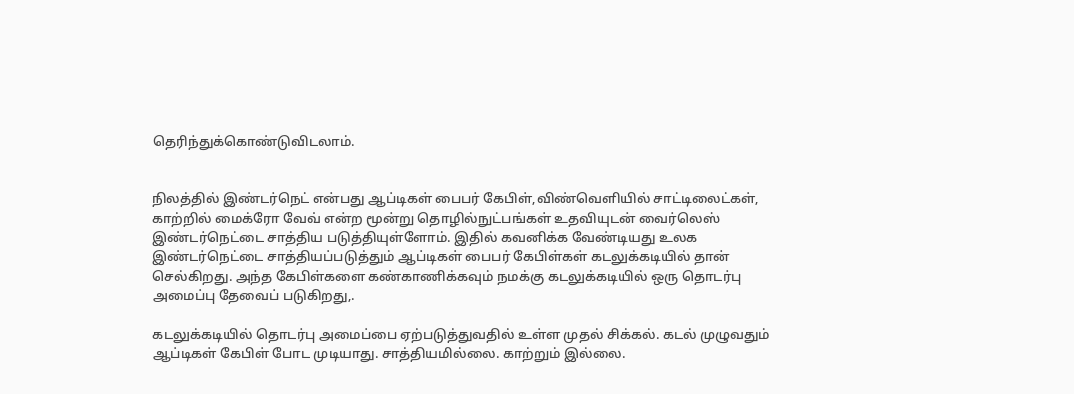தெரிந்துக்கொண்டுவிடலாம்.


நிலத்தில் இண்டர்நெட் என்பது ஆப்டிகள் பைபர் கேபிள்,விண்வெளியில் சாட்டிலைட்கள், காற்றில் மைக்ரோ வேவ் என்ற மூன்று தொழில்நுட்பங்கள் உதவியுடன் வைர்லெஸ் இண்டர்நெட்டை சாத்திய படுத்தியுள்ளோம். இதில் கவனிக்க வேண்டியது உலக இண்டர்நெட்டை சாத்தியப்படுத்தும் ஆப்டிகள் பைபர் கேபிள்கள் கடலுக்கடியில் தான் செல்கிறது. அந்த கேபிள்களை கண்காணிக்கவும் நமக்கு கடலுக்கடியில் ஒரு தொடர்பு அமைப்பு தேவைப் படுகிறது,.

கடலுக்கடியில் தொடர்பு அமைப்பை ஏற்படுத்துவதில் உள்ள முதல் சிக்கல். கடல் முழுவதும் ஆப்டிகள் கேபிள் போட முடியாது. சாத்தியமில்லை. காற்றும் இல்லை.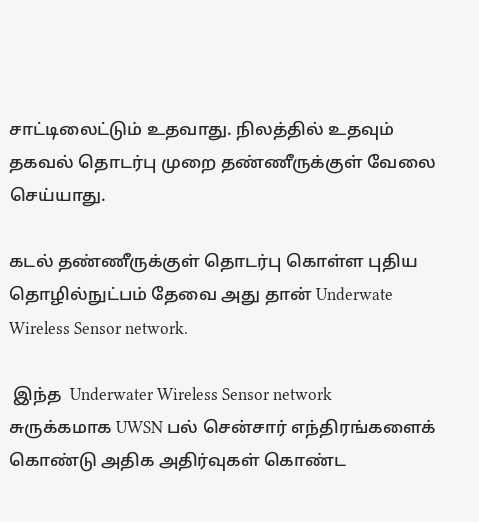சாட்டிலைட்டும் உதவாது. நிலத்தில் உதவும் தகவல் தொடர்பு முறை தண்ணீருக்குள் வேலை செய்யாது.

கடல் தண்ணீருக்குள் தொடர்பு கொள்ள புதிய தொழில்நுட்பம் தேவை அது தான் Underwate Wireless Sensor network.

 இந்த  Underwater Wireless Sensor network சுருக்கமாக UWSN பல் சென்சார் எந்திரங்களைக் கொண்டு அதிக அதிர்வுகள் கொண்ட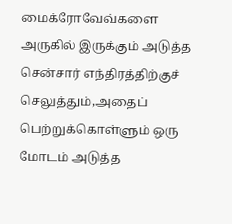மைக்ரோவேவ்களை அருகில் இருக்கும் அடுத்த சென்சார் எந்திரத்திற்குச் செலுத்தும்,அதைப் பெற்றுக்கொள்ளும் ஒரு மோடம் அடுத்த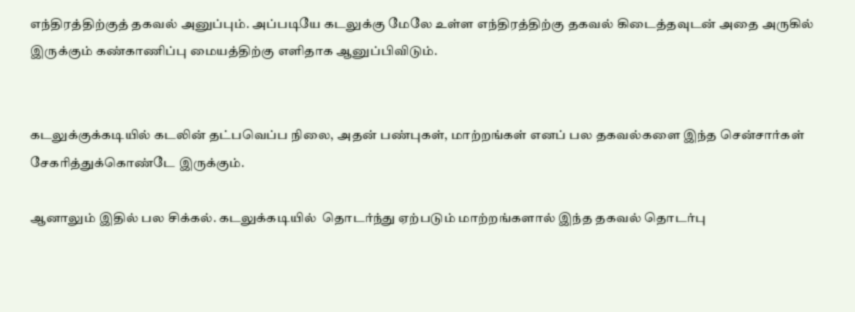எந்திரத்திற்குத் தகவல் அனுப்பும். அப்படியே கடலுக்கு மேலே உள்ள எந்திரத்திற்கு தகவல் கிடைத்தவுடன் அதை அருகில் இருக்கும் கண்காணிப்பு மையத்திற்கு எளிதாக ஆனுப்பிவிடும்.


கடலுக்குக்கடியில் கடலின் தட்பவெப்ப நிலை, அதன் பண்புகள், மாற்றங்கள் எனப் பல தகவல்களை இந்த சென்சார்கள் சேகரித்துக்கொண்டே இருக்கும்.

ஆனாலும் இதில் பல சிக்கல். கடலுக்கடியில்  தொடர்ந்து ஏற்படும் மாற்றங்களால் இந்த தகவல் தொடர்பு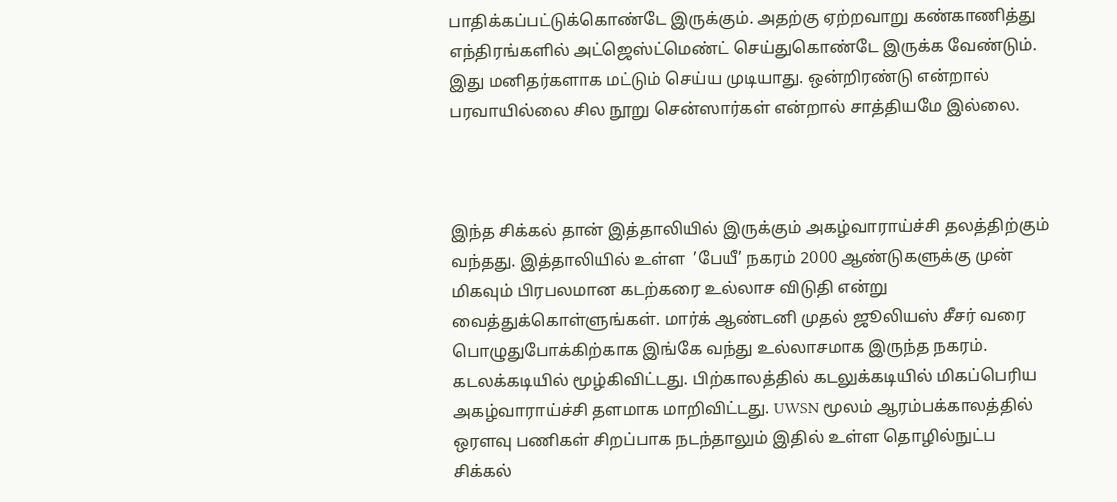பாதிக்கப்பட்டுக்கொண்டே இருக்கும். அதற்கு ஏற்றவாறு கண்காணித்து எந்திரங்களில் அட்ஜெஸ்ட்மெண்ட் செய்துகொண்டே இருக்க வேண்டும். இது மனிதர்களாக மட்டும் செய்ய முடியாது. ஒன்றிரண்டு என்றால் பரவாயில்லை சில நூறு சென்ஸார்கள் என்றால் சாத்தியமே இல்லை.



இந்த சிக்கல் தான் இத்தாலியில் இருக்கும் அகழ்வாராய்ச்சி தலத்திற்கும் வந்தது. இத்தாலியில் உள்ள  ’பேயீ’ நகரம் 2000 ஆண்டுகளுக்கு முன் மிகவும் பிரபலமான கடற்கரை உல்லாச விடுதி என்று வைத்துக்கொள்ளுங்கள். மார்க் ஆண்டனி முதல் ஜூலியஸ் சீசர் வரை பொழுதுபோக்கிற்காக இங்கே வந்து உல்லாசமாக இருந்த நகரம். கடலக்கடியில் மூழ்கிவிட்டது. பிற்காலத்தில் கடலுக்கடியில் மிகப்பெரிய அகழ்வாராய்ச்சி தளமாக மாறிவிட்டது. UWSN மூலம் ஆரம்பக்காலத்தில் ஒரளவு பணிகள் சிறப்பாக நடந்தாலும் இதில் உள்ள தொழில்நுட்ப சிக்கல்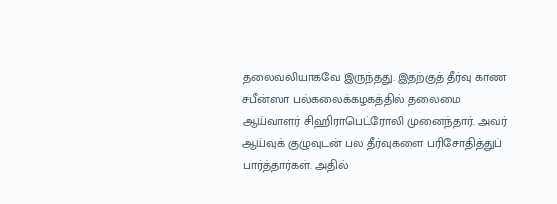தலைவலியாகவே இருந்தது. இதற்குத் தீர்வு காண சபீன்ஸா பல்கலைக்கழகத்தில் தலைமை ஆய்வாளர் சிஹிராபெட்ரோலி முனைந்தார். அவர் ஆய்வுக் குழுவுடன் பல தீர்வுகளை பரிசோதித்துப் பார்த்தார்கள். அதில்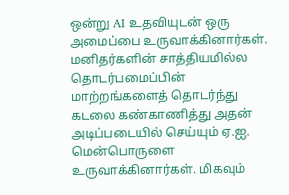ஒன்று AI உதவியுடன் ஒரு அமைப்பை உருவாக்கினார்கள். மனிதர்களின் சாத்தியமில்ல தொடர்பமைப்பின் மாற்றங்களைத் தொடர்ந்து கடலை கண்காணித்து அதன் அடிப்படையில் செய்யும் ஏ.ஐ. மென்பொருளை உருவாக்கினார்கள். மிகவும்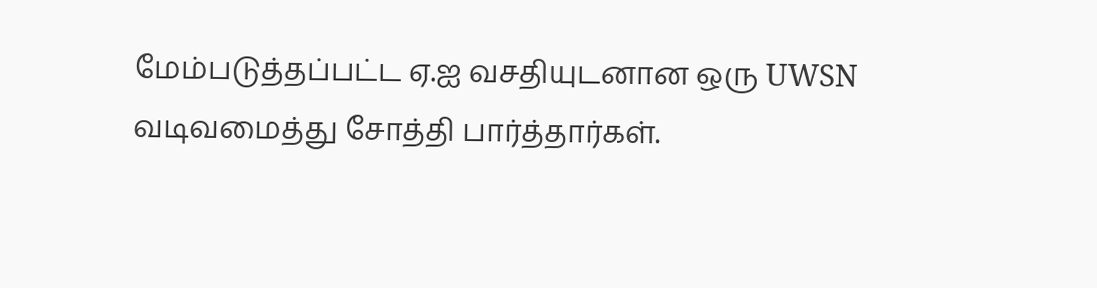மேம்படுத்தப்பட்ட ஏ.ஐ வசதியுடனான ஒரு UWSN வடிவமைத்து சோத்தி பார்த்தார்கள்.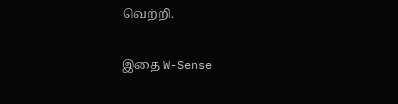வெற்றி.

இதை W-Sense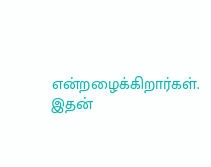என்றழைக்கிறார்கள். இதன்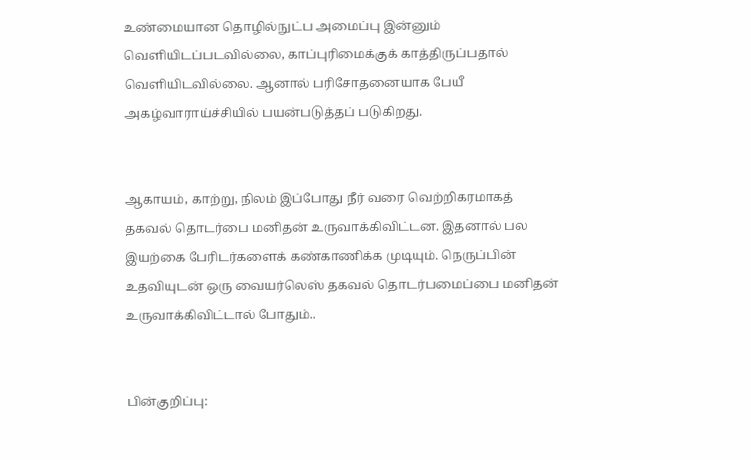உண்மையான தொழில்நுட்ப அமைப்பு இன்னும் வெளியிடப்படவில்லை, காப்புரிமைக்குக் காத்திருப்பதால் வெளியிடவில்லை. ஆனால் பரிசோதனையாக பேயீ  அகழ்வாராய்ச்சியில் பயன்படுத்தப் படுகிறது.


ஆகாயம், காற்று, நிலம் இப்போது நீர் வரை வெற்றிகரமாகத் தகவல் தொடர்பை மனிதன் உருவாக்கிவிட்டன. இதனால் பல இயற்கை பேரிடர்களைக் கண்காணிக்க முடியும். நெருப்பின் உதவியுடன் ஒரு வையர்லெஸ் தகவல் தொடர்பமைப்பை மனிதன் உருவாக்கிவிட்டால் போதும்..


பின்குறிப்பு: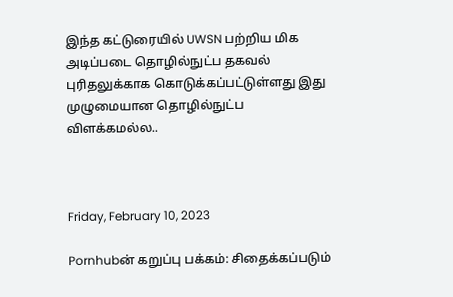இந்த கட்டுரையில் UWSN பற்றிய மிக அடிப்படை தொழில்நுட்ப தகவல் புரிதலுக்காக கொடுக்கப்பட்டுள்ளது இது முழுமையான தொழில்நுட்ப விளக்கமல்ல..



Friday, February 10, 2023

Pornhubன் கறுப்பு பக்கம்: சிதைக்கப்படும்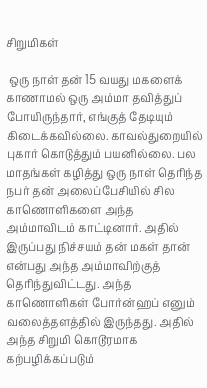சிறுமிகள்

 ஒரு நாள் தன் 15 வயது மகளைக் காணாமல் ஒரு அம்மா தவித்துப் போயிருந்தார், எங்குத் தேடியும் கிடைக்கவில்லை. காவல்துறையில் புகார் கொடுத்தும் பயனில்லை. பல மாதங்கள் கழித்து ஒரு நாள் தெரிந்த நபர் தன் அலைப்பேசியில் சில காணொளிகளை அந்த அம்மாவிடம் காட்டினார். அதில் இருப்பது நிச்சயம் தன் மகள் தான் என்பது அந்த அம்மாவிற்குத் தெரிந்துவிட்டது. அந்த காணொளிகள் போர்ன்ஹப் எனும் வலைத்தளத்தில் இருந்தது. அதில் அந்த சிறுமி கொடூரமாக கற்பழிக்கப்படும்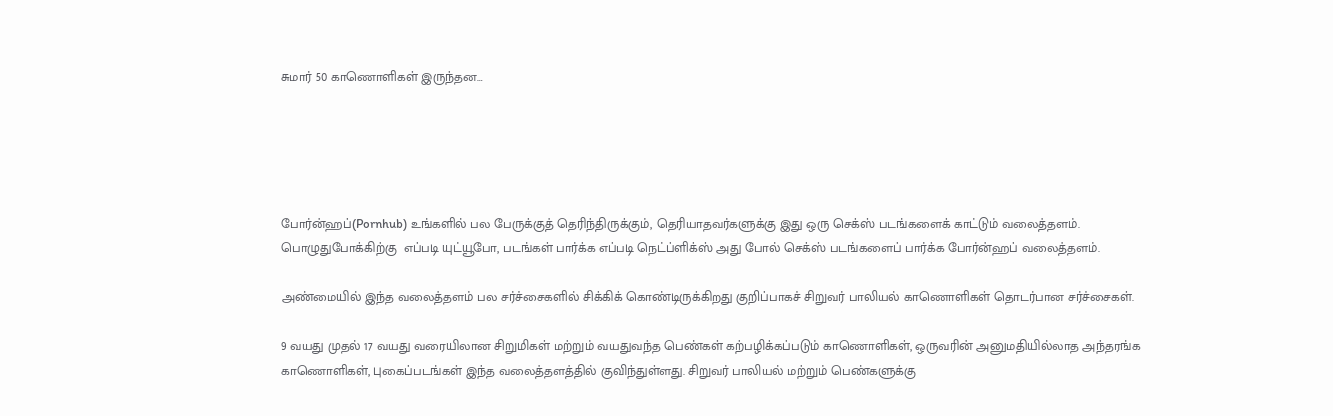சுமார் 50 காணொளிகள் இருந்தன…





போர்ன்ஹப்(Pornhub) உங்களில் பல பேருக்குத் தெரிந்திருக்கும், தெரியாதவர்களுக்கு இது ஒரு செக்ஸ் படங்களைக் காட்டும் வலைத்தளம். பொழுதுபோக்கிற்கு  எப்படி யுட்யூபோ, படங்கள் பார்க்க எப்படி நெட்ப்ளிக்ஸ் அது போல் செக்ஸ் படங்களைப் பார்க்க போர்ன்ஹப் வலைத்தளம்.

அண்மையில் இந்த வலைத்தளம் பல சர்ச்சைகளில் சிக்கிக் கொண்டிருக்கிறது குறிப்பாகச் சிறுவர் பாலியல் காணொளிகள் தொடர்பான சர்ச்சைகள்.

9 வயது முதல் 17 வயது வரையிலான சிறுமிகள் மற்றும் வயதுவந்த பெண்கள் கற்பழிக்கப்படும் காணொளிகள், ஒருவரின் அனுமதியில்லாத அந்தரங்க காணொளிகள், புகைப்படங்கள் இந்த வலைத்தளத்தில் குவிந்துள்ளது. சிறுவர் பாலியல் மற்றும் பெண்களுக்கு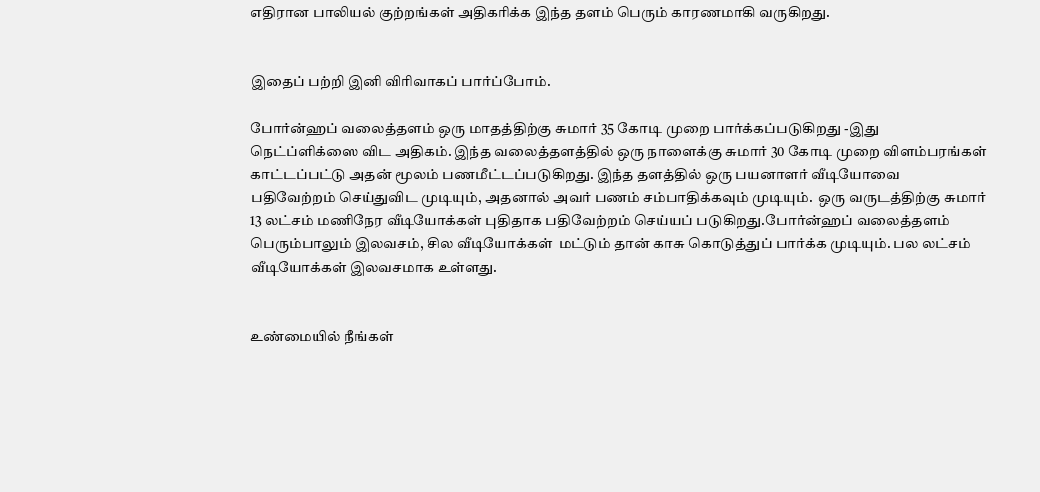எதிரான பாலியல் குற்றங்கள் அதிகரிக்க இந்த தளம் பெரும் காரணமாகி வருகிறது.


இதைப் பற்றி இனி விரிவாகப் பார்ப்போம்.

போர்ன்ஹப் வலைத்தளம் ஒரு மாதத்திற்கு சுமார் 35 கோடி முறை பார்க்கப்படுகிறது -இது நெட்ப்ளிக்ஸை விட அதிகம். இந்த வலைத்தளத்தில் ஒரு நாளைக்கு சுமார் 30 கோடி முறை விளம்பரங்கள் காட்டப்பட்டு அதன் மூலம் பணமீட்டப்படுகிறது. இந்த தளத்தில் ஒரு பயனாளர் வீடியோவை பதிவேற்றம் செய்துவிட முடியும், அதனால் அவர் பணம் சம்பாதிக்கவும் முடியும்.  ஒரு வருடத்திற்கு சுமார் 13 லட்சம் மணிநேர வீடியோக்கள் புதிதாக பதிவேற்றம் செய்யப் படுகிறது.போர்ன்ஹப் வலைத்தளம் பெரும்பாலும் இலவசம், சில வீடியோக்கள்  மட்டும் தான் காசு கொடுத்துப் பார்க்க முடியும். பல லட்சம் வீடியோக்கள் இலவசமாக உள்ளது.


உண்மையில் நீங்கள்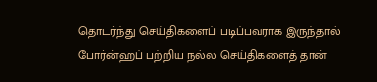தொடர்ந்து செய்திகளைப் படிப்பவராக இருந்தால் போர்ன்ஹப் பற்றிய நல்ல செய்திகளைத் தான்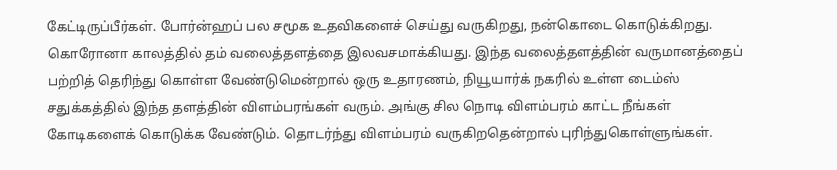கேட்டிருப்பீர்கள். போர்ன்ஹப் பல சமூக உதவிகளைச் செய்து வருகிறது, நன்கொடை கொடுக்கிறது. கொரோனா காலத்தில் தம் வலைத்தளத்தை இலவசமாக்கியது. இந்த வலைத்தளத்தின் வருமானத்தைப் பற்றித் தெரிந்து கொள்ள வேண்டுமென்றால் ஒரு உதாரணம், நியூயார்க் நகரில் உள்ள டைம்ஸ் சதுக்கத்தில் இந்த தளத்தின் விளம்பரங்கள் வரும். அங்கு சில நொடி விளம்பரம் காட்ட நீங்கள் கோடிகளைக் கொடுக்க வேண்டும். தொடர்ந்து விளம்பரம் வருகிறதென்றால் புரிந்துகொள்ளுங்கள்.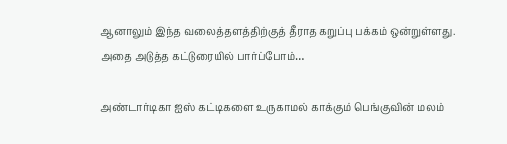ஆனாலும் இந்த வலைத்தளத்திற்குத் தீராத கறுப்பு பக்கம் ஒன்றுள்ளது. அதை அடுத்த கட்டுரையில் பார்ப்போம்…

அண்டார்டிகா ஐஸ் கட்டிகளை உருகாமல் காக்கும் பெங்குவின் மலம்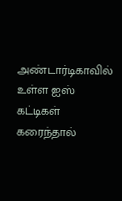அண்டார்டிகாவில் உள்ள ஐஸ் கட்டிகள் கரைந்தால்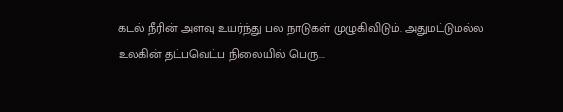கடல் நீரின் அளவு உயர்ந்து பல நாடுகள் முழுகிவிடும். அதுமட்டுமல்ல உலகின் தட்பவெட்ப நிலையில் பெரு...